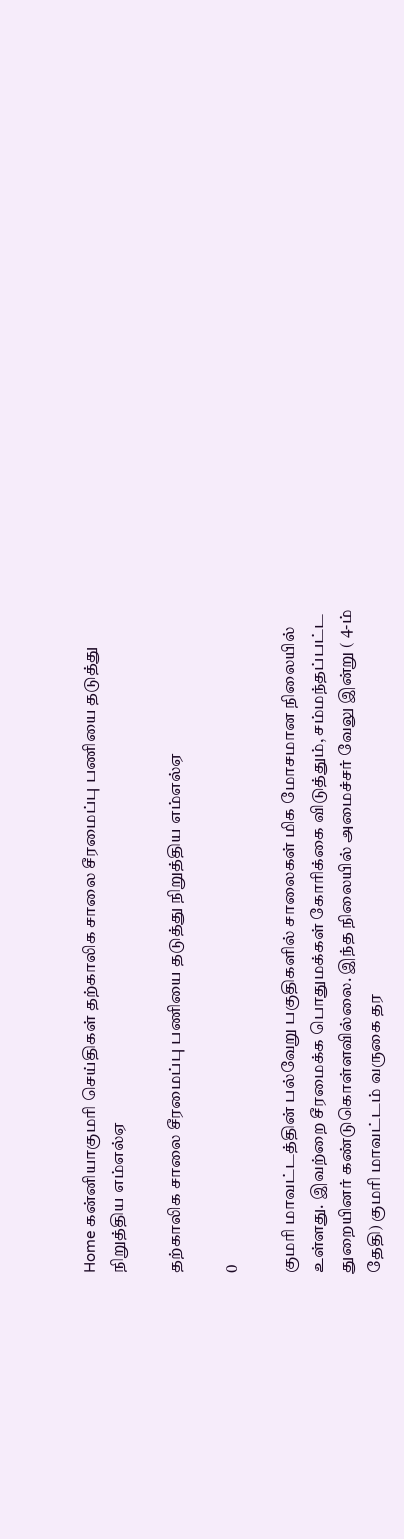Home கன்னியாகுமரி செய்திகள் தற்காலிக சாலை சீரமைப்பு பணியை தடுத்து நிறுத்திய எம்எல்ஏ

தற்காலிக சாலை சீரமைப்பு பணியை தடுத்து நிறுத்திய எம்எல்ஏ

0

குமரி மாவட்டத்தின் பல்வேறு பகுதிகளில் சாலைகள் மிக மோசமான நிலையில் உள்ளது. இவற்றை சீரமைக்க பொதுமக்கள் கோரிக்கை விடுத்தும், சம்மந்தப்பட்ட துறையினர் கண்டுகொள்ளவில்லை. இந்த நிலையில் அமைச்சர் வேலு இன்று ( 4-ம் தேதி) குமரி மாவட்டம் வருகை தர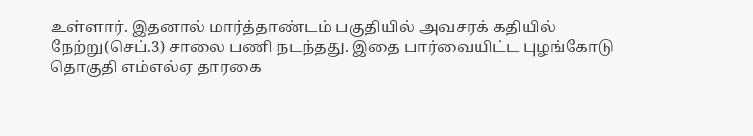உள்ளார். இதனால் மார்த்தாண்டம் பகுதியில் அவசரக் கதியில் நேற்று(செப்.3) சாலை பணி நடந்தது. இதை பார்வையிட்ட புழங்கோடு தொகுதி எம்எல்ஏ தாரகை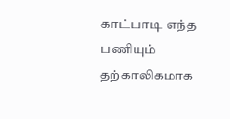காட்பாடி எந்த பணியும் தற்காலிகமாக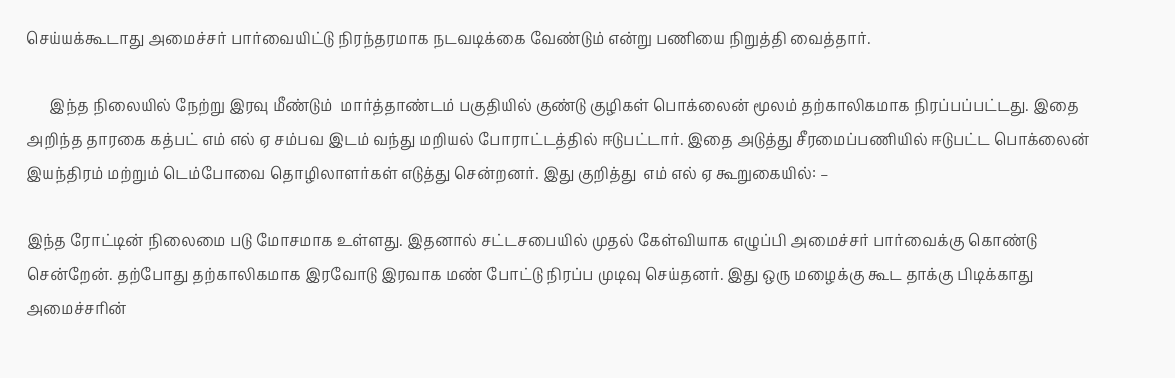செய்யக்கூடாது அமைச்சர் பார்வையிட்டு நிரந்தரமாக நடவடிக்கை வேண்டும் என்று பணியை நிறுத்தி வைத்தார்.

      இந்த நிலையில் நேற்று இரவு மீண்டும்  மார்த்தாண்டம் பகுதியில் குண்டு குழிகள் பொக்லைன் மூலம் தற்காலிகமாக நிரப்பப்பட்டது. இதை அறிந்த தாரகை கத்பட் எம் எல் ஏ சம்பவ இடம் வந்து மறியல் போராட்டத்தில் ஈடுபட்டார். இதை அடுத்து சீரமைப்பணியில் ஈடுபட்ட பொக்லைன் இயந்திரம் மற்றும் டெம்போவை தொழிலாளர்கள் எடுத்து சென்றனர். இது குறித்து  எம் எல் ஏ கூறுகையில்: –

இந்த ரோட்டின் நிலைமை படு மோசமாக உள்ளது. இதனால் சட்டசபையில் முதல் கேள்வியாக எழுப்பி அமைச்சர் பார்வைக்கு கொண்டு சென்றேன். தற்போது தற்காலிகமாக இரவோடு இரவாக மண் போட்டு நிரப்ப முடிவு செய்தனர். இது ஒரு மழைக்கு கூட தாக்கு பிடிக்காது அமைச்சரின்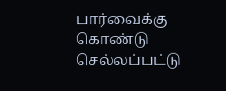பார்வைக்கு கொண்டு செல்லப்பட்டு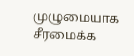முழுமையாக சீரமைக்க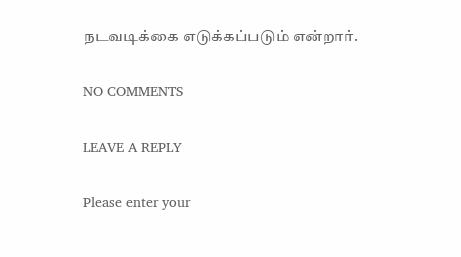நடவடிக்கை எடுக்கப்படும் என்றார்.

NO COMMENTS

LEAVE A REPLY

Please enter your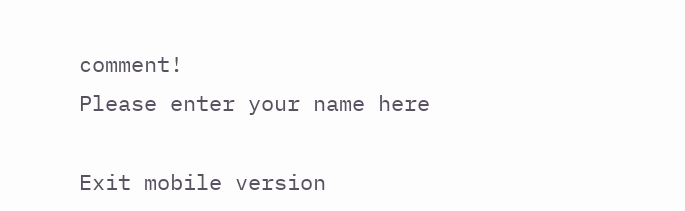comment!
Please enter your name here

Exit mobile version